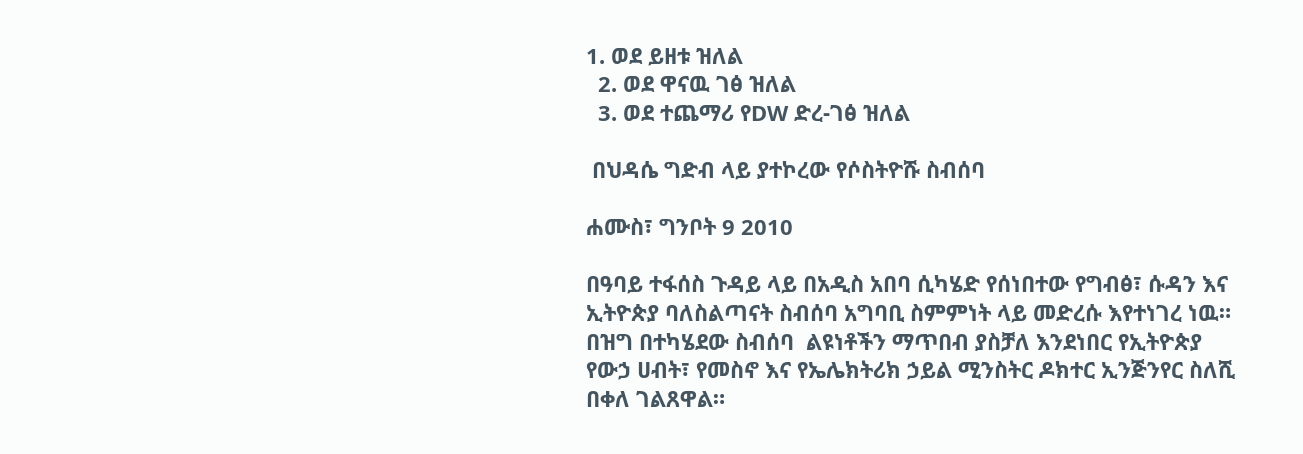1. ወደ ይዘቱ ዝለል
  2. ወደ ዋናዉ ገፅ ዝለል
  3. ወደ ተጨማሪ የDW ድረ-ገፅ ዝለል

 በህዳሴ ግድብ ላይ ያተኮረው የሶስትዮሹ ስብሰባ

ሐሙስ፣ ግንቦት 9 2010

በዓባይ ተፋሰስ ጉዳይ ላይ በአዲስ አበባ ሲካሄድ የሰነበተው የግብፅ፣ ሱዳን እና ኢትዮጵያ ባለስልጣናት ስብሰባ አግባቢ ስምምነት ላይ መድረሱ እየተነገረ ነዉ።   በዝግ በተካሄደው ስብሰባ  ልዩነቶችን ማጥበብ ያስቻለ እንደነበር የኢትዮጵያ የውኃ ሀብት፣ የመስኖ እና የኤሌክትሪክ ኃይል ሚንስትር ዶክተር ኢንጅንየር ስለሺ በቀለ ገልጸዋል።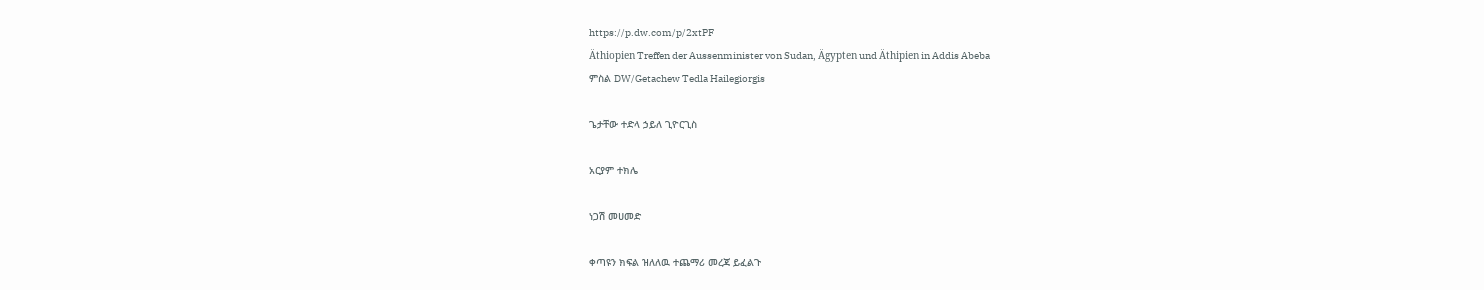https://p.dw.com/p/2xtPF
Äthiopien Treffen der Aussenminister von Sudan, Ägypten und Äthipien in Addis Abeba
ምስል DW/Getachew Tedla Hailegiorgis

ጌታቸው ተድላ ኃይለ ጊዮርጊስ

አርያም ተክሌ

ነጋሽ መሀመድ

ቀጣዩን ክፍል ዝለለዉ ተጨማሪ መረጃ ይፈልጉ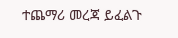ተጨማሪ መረጃ ይፈልጉ